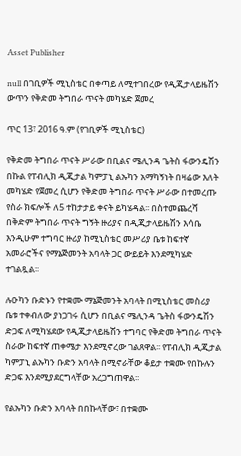Asset Publisher

null በገቢዎች ሚኒስቴር በቀጣይ ለሚተገበረው የዲጂታላይዜሽን ውጥን የቅድመ ትግበራ ጥናት መካሄድ ጀመረ

ጥር 13፣ 2016 ዓ.ም (የገቢዎች ሚኒስቴር)

የቅድመ ትግበራ ጥናት ሥራው በቢልና ሜሊንዳ ጌትስ ፋውንዴሽን በኩል የፐብሊክ ዲጂታል ካምፓኒ ልኡካን አማካኝነት በዛሬው እለት መካሄድ የጀመረ ሲሆን የቅድመ ትግበራ ጥናት ሥራው በተመረጡ የስራ ክፍሎች ለ5 ተከታታይ ቀናት ይካሄዳል፡፡ በስተመጨረሻ በቅድም ትግበራ ጥናት ግኝት ዙሪያና በዲጂታላይዜሽን እሳቤ እንዲሁም ተግባር ዙሪያ ከሚኒስቴር መሥሪያ ቤቱ ከፍተኛ አመራሮችና የማኔጅመንት አባላት ጋር ውይይት እንደሚካሄድ ተገልጿል፡፡

ሉዑካን ቡድኑን የተቋሙ ማኔጅመንት አባላት በሚኒስቴር መስሪያ ቤቱ ተቀብለው ያነጋገሩ ሲሆን በቢልና ሜሊንዳ ጌትስ ፋውንዴሽን ድጋፍ ለሚካሄደው የዲጂታላይዜሽን ተግባር የቅድመ ትግበራ ጥናት ስራው ከፍተኛ ጠቀሜታ እንደሚኖረው ገልጸዋል፡፡ የፐብሊክ ዲጂታል ካምፓኒ ልኡካን ቡድን አባላት በሚኖራቸው ቆይታ ተቋሙ የበኩሉን ድጋፍ እንደሚያደርግላቸው አረጋግጠዋል፡፡

የልኡካን ቡድን አባላት በበኩላቸው፣ በተቋሙ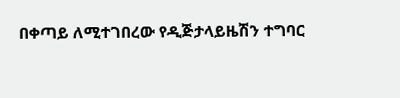በቀጣይ ለሚተገበረው የዲጅታላይዜሽን ተግባር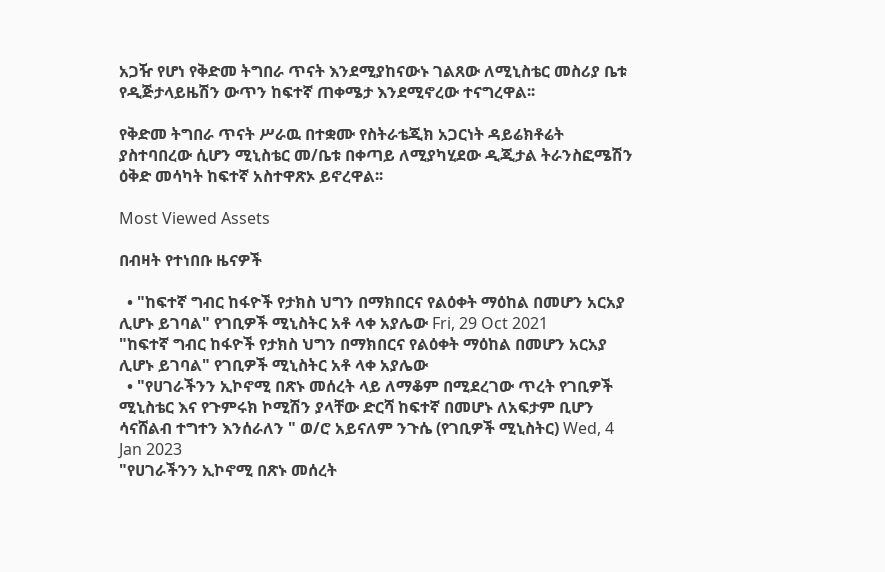አጋዥ የሆነ የቅድመ ትግበራ ጥናት እንደሚያከናውኑ ገልጸው ለሚኒስቴር መስሪያ ቤቱ የዲጅታላይዜሽን ውጥን ከፍተኛ ጠቀሜታ እንደሚኖረው ተናግረዋል፡፡

የቅድመ ትግበራ ጥናት ሥራዉ በተቋሙ የስትራቴጂክ አጋርነት ዳይሬክቶሬት ያስተባበረው ሲሆን ሚኒስቴር መ/ቤቱ በቀጣይ ለሚያካሂደው ዲጂታል ትራንስፎሜሽን ዕቅድ መሳካት ከፍተኛ አስተዋጽኦ ይኖረዋል፡፡

Most Viewed Assets

በብዛት የተነበቡ ዜናዎች

  • "ከፍተኛ ግብር ከፋዮች የታክስ ህግን በማክበርና የልዕቀት ማዕከል በመሆን አርአያ ሊሆኑ ይገባል" የገቢዎች ሚኒስትር አቶ ላቀ አያሌው Fri, 29 Oct 2021
"ከፍተኛ ግብር ከፋዮች የታክስ ህግን በማክበርና የልዕቀት ማዕከል በመሆን አርአያ ሊሆኑ ይገባል" የገቢዎች ሚኒስትር አቶ ላቀ አያሌው
  • "የሀገራችንን ኢኮኖሚ በጽኑ መሰረት ላይ ለማቆም በሚደረገው ጥረት የገቢዎች ሚኒስቴር እና የጉምሩክ ኮሚሽን ያላቸው ድርሻ ከፍተኛ በመሆኑ ለአፍታም ቢሆን ሳናሸልብ ተግተን እንሰራለን " ወ/ሮ አይናለም ንጉሴ (የገቢዎች ሚኒስትር) Wed, 4 Jan 2023
"የሀገራችንን ኢኮኖሚ በጽኑ መሰረት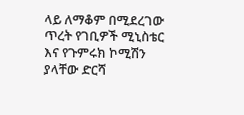ላይ ለማቆም በሚደረገው ጥረት የገቢዎች ሚኒስቴር እና የጉምሩክ ኮሚሽን ያላቸው ድርሻ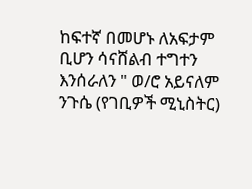ከፍተኛ በመሆኑ ለአፍታም ቢሆን ሳናሸልብ ተግተን እንሰራለን " ወ/ሮ አይናለም ንጉሴ (የገቢዎች ሚኒስትር)